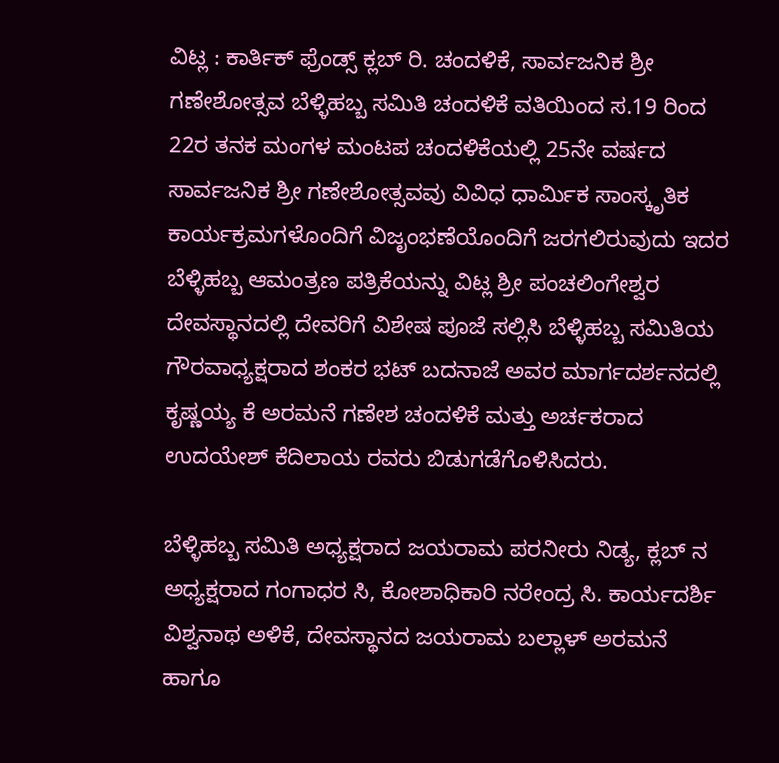ವಿಟ್ಲ : ಕಾರ್ತಿಕ್ ಫ್ರೆಂಡ್ಸ್ ಕ್ಲಬ್ ರಿ. ಚಂದಳಿಕೆ, ಸಾರ್ವಜನಿಕ ಶ್ರೀ ಗಣೇಶೋತ್ಸವ ಬೆಳ್ಳಿಹಬ್ಬ ಸಮಿತಿ ಚಂದಳಿಕೆ ವತಿಯಿಂದ ಸ.19 ರಿಂದ 22ರ ತನಕ ಮಂಗಳ ಮಂಟಪ ಚಂದಳಿಕೆಯಲ್ಲಿ 25ನೇ ವರ್ಷದ ಸಾರ್ವಜನಿಕ ಶ್ರೀ ಗಣೇಶೋತ್ಸವವು ವಿವಿಧ ಧಾರ್ಮಿಕ ಸಾಂಸ್ಕೃತಿಕ ಕಾರ್ಯಕ್ರಮಗಳೊಂದಿಗೆ ವಿಜೃಂಭಣೆಯೊಂದಿಗೆ ಜರಗಲಿರುವುದು ಇದರ ಬೆಳ್ಳಿಹಬ್ಬ ಆಮಂತ್ರಣ ಪತ್ರಿಕೆಯನ್ನು ವಿಟ್ಲ ಶ್ರೀ ಪಂಚಲಿಂಗೇಶ್ವರ ದೇವಸ್ಥಾನದಲ್ಲಿ ದೇವರಿಗೆ ವಿಶೇಷ ಪೂಜೆ ಸಲ್ಲಿಸಿ ಬೆಳ್ಳಿಹಬ್ಬ ಸಮಿತಿಯ ಗೌರವಾಧ್ಯಕ್ಷರಾದ ಶಂಕರ ಭಟ್ ಬದನಾಜೆ ಅವರ ಮಾರ್ಗದರ್ಶನದಲ್ಲಿ ಕೃಷ್ಣಯ್ಯ ಕೆ ಅರಮನೆ ಗಣೇಶ ಚಂದಳಿಕೆ ಮತ್ತು ಅರ್ಚಕರಾದ ಉದಯೇಶ್ ಕೆದಿಲಾಯ ರವರು ಬಿಡುಗಡೆಗೊಳಿಸಿದರು.

ಬೆಳ್ಳಿಹಬ್ಬ ಸಮಿತಿ ಅಧ್ಯಕ್ಷರಾದ ಜಯರಾಮ ಪರನೀರು ನಿಡ್ಯ, ಕ್ಲಬ್ ನ ಅಧ್ಯಕ್ಷರಾದ ಗಂಗಾಧರ ಸಿ, ಕೋಶಾಧಿಕಾರಿ ನರೇಂದ್ರ ಸಿ. ಕಾರ್ಯದರ್ಶಿ ವಿಶ್ವನಾಥ ಅಳಿಕೆ, ದೇವಸ್ಥಾನದ ಜಯರಾಮ ಬಲ್ಲಾಳ್ ಅರಮನೆ ಹಾಗೂ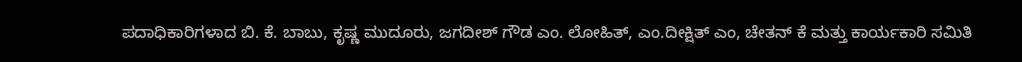ಪದಾಧಿಕಾರಿಗಳಾದ ಬಿ. ಕೆ. ಬಾಬು, ಕೃಷ್ಣ ಮುದೂರು, ಜಗದೀಶ್ ಗೌಡ ಎಂ. ಲೋಹಿತ್, ಎಂ.ದೀಕ್ಷಿತ್ ಎಂ, ಚೇತನ್ ಕೆ ಮತ್ತು ಕಾರ್ಯಕಾರಿ ಸಮಿತಿ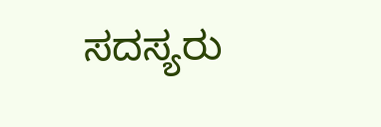ಸದಸ್ಯರು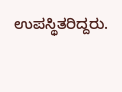ಉಪಸ್ಥಿತರಿದ್ದರು.